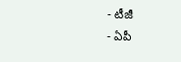- టీజీ
- ఏపీ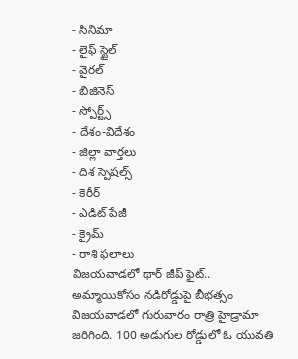- సినిమా
- లైఫ్ స్టైల్
- వైరల్
- బిజినెస్
- స్పోర్ట్స్
- దేశం-విదేశం
- జిల్లా వార్తలు
- దిశ స్పెషల్స్
- కెరీర్
- ఎడిట్ పేజీ
- క్రైమ్
- రాశి ఫలాలు
విజయవాడలో థార్ జీప్ ఫైట్.. అమ్మాయికోసం నడిరోడ్డుపై బీభత్సం
విజయవాడలో గురువారం రాత్రి హైడ్రామా జరిగింది. 100 అడుగుల రోడ్డులో ఓ యువతి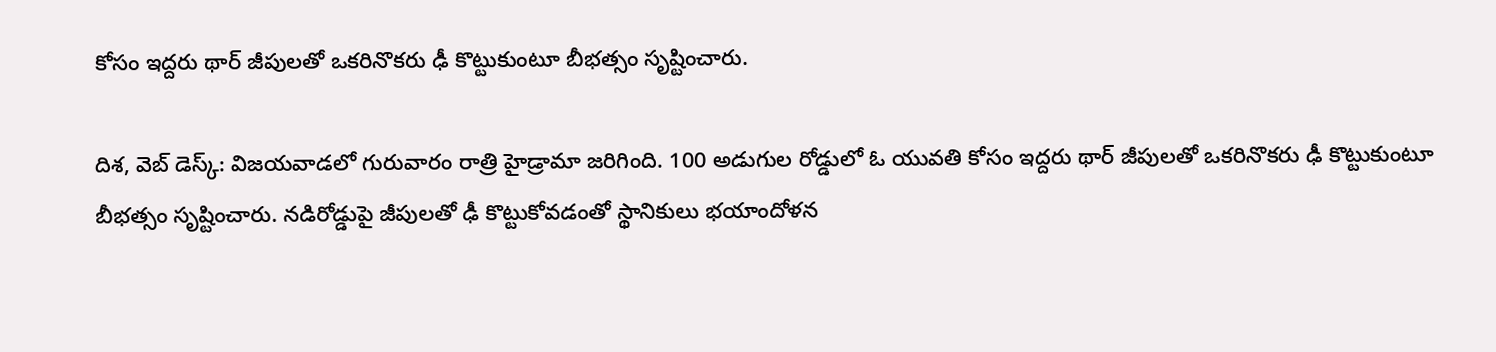కోసం ఇద్దరు థార్ జీపులతో ఒకరినొకరు ఢీ కొట్టుకుంటూ బీభత్సం సృష్టించారు.

దిశ, వెబ్ డెస్క్: విజయవాడలో గురువారం రాత్రి హైడ్రామా జరిగింది. 100 అడుగుల రోడ్డులో ఓ యువతి కోసం ఇద్దరు థార్ జీపులతో ఒకరినొకరు ఢీ కొట్టుకుంటూ బీభత్సం సృష్టించారు. నడిరోడ్డుపై జీపులతో ఢీ కొట్టుకోవడంతో స్థానికులు భయాందోళన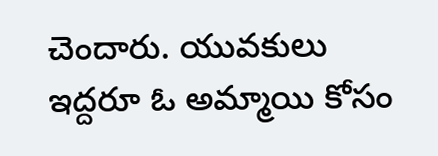చెందారు. యువకులు ఇద్దరూ ఓ అమ్మాయి కోసం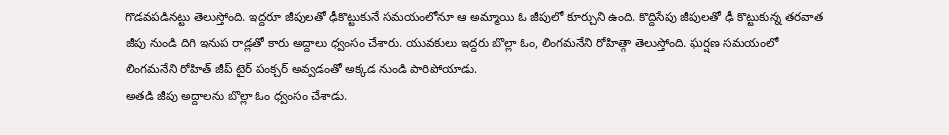గొడవపడినట్టు తెలుస్తోంది. ఇద్దరూ జీపులతో ఢీకొట్టుకునే సమయంలోనూ ఆ అమ్మాయి ఓ జీపులో కూర్చుని ఉంది. కొద్దిసేపు జీపులతో ఢీ కొట్టుకున్న తరవాత జీపు నుండి దిగి ఇనుప రాడ్లతో కారు అద్దాలు ధ్వంసం చేశారు. యువకులు ఇద్దరు బొల్లా ఓం, లింగమనేని రోహిత్గా తెలుస్తోంది. ఘర్షణ సమయంలో లింగమనేని రోహిత్ జీప్ టైర్ పంక్చర్ అవ్వడంతో అక్కడ నుండి పారిపోయాడు.
అతడి జీపు అద్దాలను బొల్లా ఓం ధ్వంసం చేశాడు.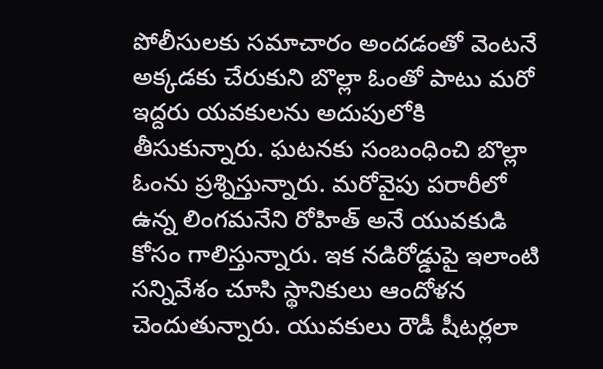పోలీసులకు సమాచారం అందడంతో వెంటనే అక్కడకు చేరుకుని బొల్లా ఓంతో పాటు మరో ఇద్దరు యవకులను అదుపులోకి తీసుకున్నారు. ఘటనకు సంబంధించి బొల్లా ఓంను ప్రశ్నిస్తున్నారు. మరోవైపు పరారీలో ఉన్న లింగమనేని రోహిత్ అనే యువకుడి కోసం గాలిస్తున్నారు. ఇక నడిరోడ్డుపై ఇలాంటి సన్నివేశం చూసి స్థానికులు ఆందోళన చెందుతున్నారు. యువకులు రౌడీ షీటర్లలా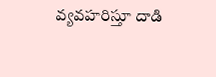వ్యవహరిస్తూ దాడి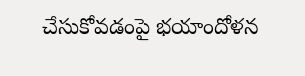చేసుకోవడంపై భయాందోళన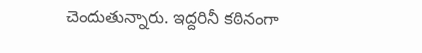చెందుతున్నారు. ఇద్దరినీ కఠినంగా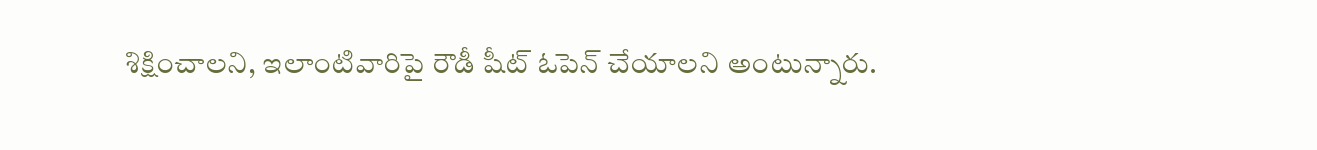శిక్షించాలని, ఇలాంటివారిపై రౌడీ షీట్ ఓపెన్ చేయాలని అంటున్నారు.